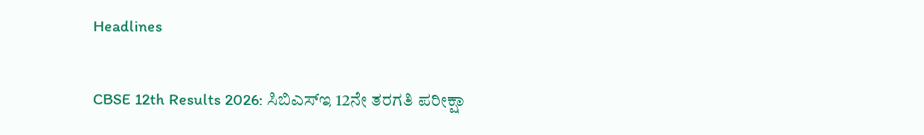Headlines

CBSE 12th Results 2026: ಸಿಬಿಎಸ್‌ಇ 12ನೇ ತರಗತಿ ಪರೀಕ್ಷಾ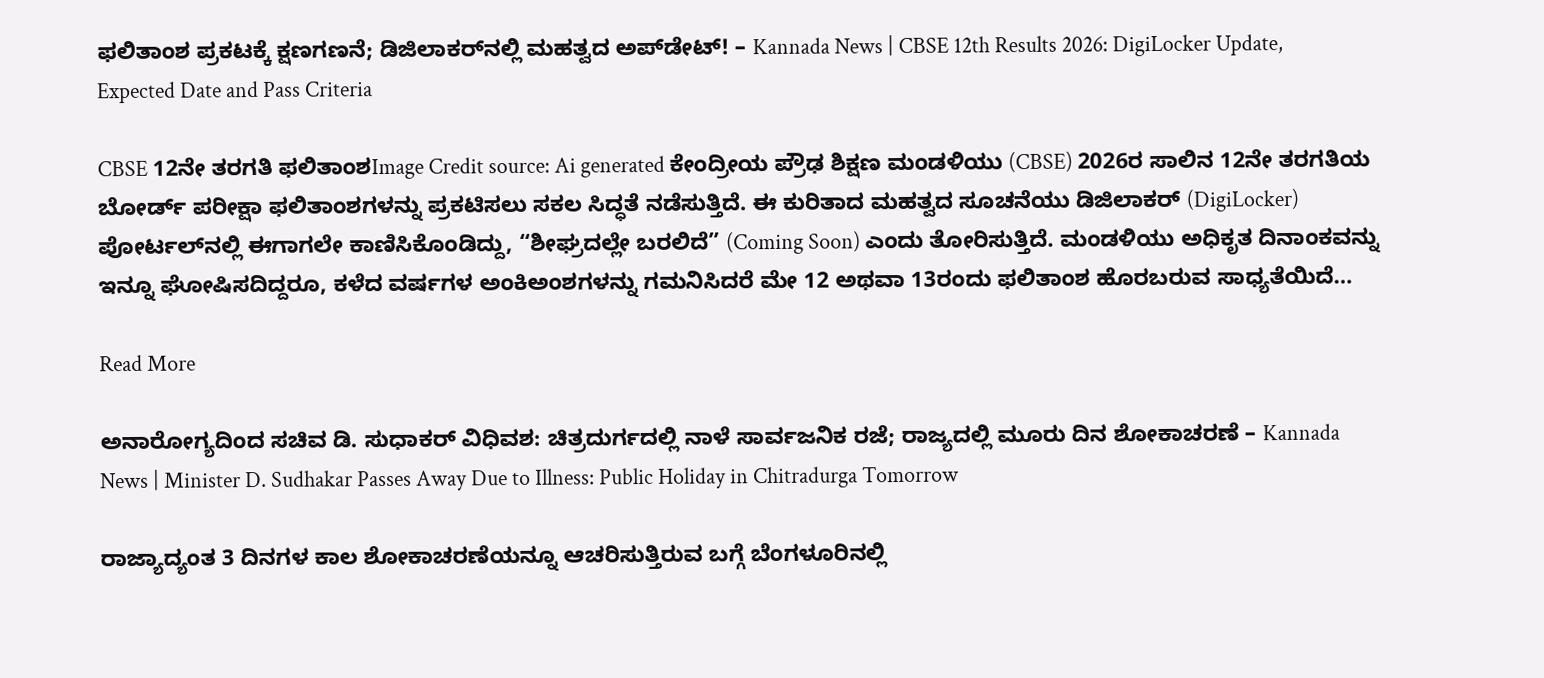ಫಲಿತಾಂಶ ಪ್ರಕಟಕ್ಕೆ ಕ್ಷಣಗಣನೆ; ಡಿಜಿಲಾಕರ್‌ನಲ್ಲಿ ಮಹತ್ವದ ಅಪ್‌ಡೇಟ್! – Kannada News | CBSE 12th Results 2026: DigiLocker Update, Expected Date and Pass Criteria

CBSE 12ನೇ ತರಗತಿ ಫಲಿತಾಂಶImage Credit source: Ai generated ಕೇಂದ್ರೀಯ ಪ್ರೌಢ ಶಿಕ್ಷಣ ಮಂಡಳಿಯು (CBSE) 2026ರ ಸಾಲಿನ 12ನೇ ತರಗತಿಯ ಬೋರ್ಡ್ ಪರೀಕ್ಷಾ ಫಲಿತಾಂಶಗಳನ್ನು ಪ್ರಕಟಿಸಲು ಸಕಲ ಸಿದ್ಧತೆ ನಡೆಸುತ್ತಿದೆ. ಈ ಕುರಿತಾದ ಮಹತ್ವದ ಸೂಚನೆಯು ಡಿಜಿಲಾಕರ್ (DigiLocker) ಪೋರ್ಟಲ್‌ನಲ್ಲಿ ಈಗಾಗಲೇ ಕಾಣಿಸಿಕೊಂಡಿದ್ದು, “ಶೀಘ್ರದಲ್ಲೇ ಬರಲಿದೆ” (Coming Soon) ಎಂದು ತೋರಿಸುತ್ತಿದೆ. ಮಂಡಳಿಯು ಅಧಿಕೃತ ದಿನಾಂಕವನ್ನು ಇನ್ನೂ ಘೋಷಿಸದಿದ್ದರೂ, ಕಳೆದ ವರ್ಷಗಳ ಅಂಕಿಅಂಶಗಳನ್ನು ಗಮನಿಸಿದರೆ ಮೇ 12 ಅಥವಾ 13ರಂದು ಫಲಿತಾಂಶ ಹೊರಬರುವ ಸಾಧ್ಯತೆಯಿದೆ…

Read More

ಅನಾರೋಗ್ಯದಿಂದ ಸಚಿವ ಡಿ. ಸುಧಾಕರ್ ವಿಧಿವಶ: ಚಿತ್ರದುರ್ಗದಲ್ಲಿ ನಾಳೆ ಸಾರ್ವಜನಿಕ ರಜೆ; ರಾಜ್ಯದಲ್ಲಿ ಮೂರು ದಿನ ಶೋಕಾಚರಣೆ – Kannada News | Minister D. Sudhakar Passes Away Due to Illness: Public Holiday in Chitradurga Tomorrow

ರಾಜ್ಯಾದ್ಯಂತ 3 ದಿನಗಳ ಕಾಲ ಶೋಕಾಚರಣೆಯನ್ನೂ ಆಚರಿಸುತ್ತಿರುವ ಬಗ್ಗೆ ಬೆಂಗಳೂರಿನಲ್ಲಿ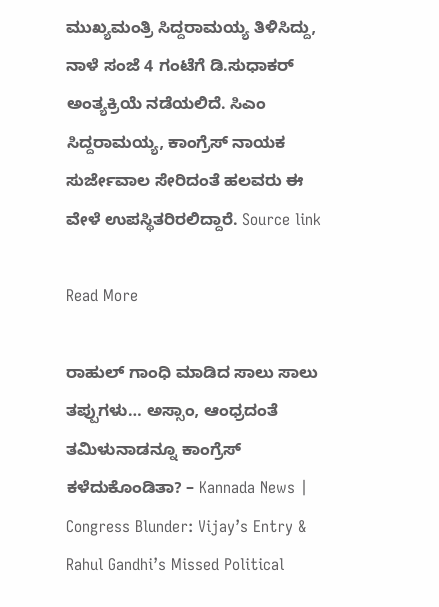ಮುಖ್ಯಮಂತ್ರಿ ಸಿದ್ದರಾಮಯ್ಯ ತಿಳಿಸಿದ್ದು, ನಾಳೆ ಸಂಜೆ 4 ಗಂಟೆಗೆ ಡಿ.ಸುಧಾಕರ್ ಅಂತ್ಯಕ್ರಿಯೆ ನಡೆಯಲಿದೆ. ಸಿಎಂ ಸಿದ್ದರಾಮಯ್ಯ, ಕಾಂಗ್ರೆಸ್ ನಾಯಕ ಸುರ್ಜೇವಾಲ ಸೇರಿದಂತೆ ಹಲವರು ಈ ವೇಳೆ ಉಪಸ್ಥಿತರಿರಲಿದ್ದಾರೆ. Source link

Read More

ರಾಹುಲ್ ಗಾಂಧಿ ಮಾಡಿದ ಸಾಲು ಸಾಲು ತಪ್ಪುಗಳು… ಅಸ್ಸಾಂ, ಆಂಧ್ರದಂತೆ ತಮಿಳುನಾಡನ್ನೂ ಕಾಂಗ್ರೆಸ್ ಕಳೆದುಕೊಂಡಿತಾ? – Kannada News | Congress Blunder: Vijay’s Entry & Rahul Gandhi’s Missed Political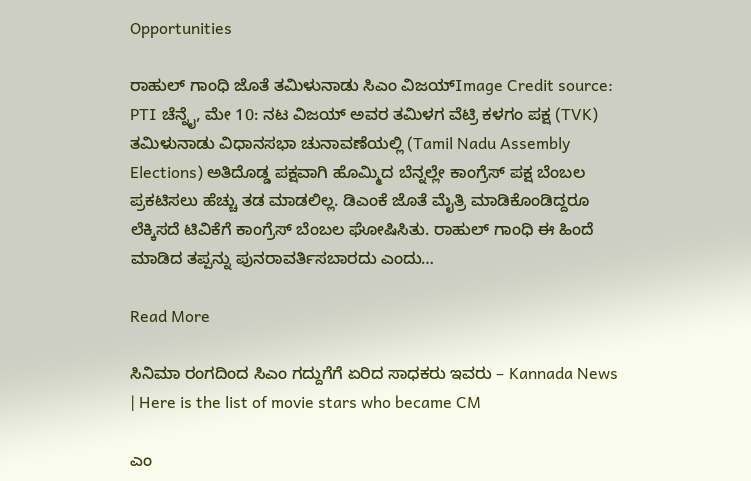Opportunities

ರಾಹುಲ್ ಗಾಂಧಿ ಜೊತೆ ತಮಿಳುನಾಡು ಸಿಎಂ ವಿಜಯ್Image Credit source: PTI ಚೆನ್ನೈ, ಮೇ 10: ನಟ ವಿಜಯ್ ಅವರ ತಮಿಳಗ ವೆಟ್ರಿ ಕಳಗಂ ಪಕ್ಷ (TVK) ತಮಿಳುನಾಡು ವಿಧಾನಸಭಾ ಚುನಾವಣೆಯಲ್ಲಿ (Tamil Nadu Assembly Elections) ಅತಿದೊಡ್ಡ ಪಕ್ಷವಾಗಿ ಹೊಮ್ಮಿದ ಬೆನ್ನಲ್ಲೇ ಕಾಂಗ್ರೆಸ್ ಪಕ್ಷ ಬೆಂಬಲ ಪ್ರಕಟಿಸಲು ಹೆಚ್ಚು ತಡ ಮಾಡಲಿಲ್ಲ. ಡಿಎಂಕೆ ಜೊತೆ ಮೈತ್ರಿ ಮಾಡಿಕೊಂಡಿದ್ದರೂ ಲೆಕ್ಕಿಸದೆ ಟಿವಿಕೆಗೆ ಕಾಂಗ್ರೆಸ್ ಬೆಂಬಲ ಘೋಷಿಸಿತು. ರಾಹುಲ್ ಗಾಂಧಿ ಈ ಹಿಂದೆ ಮಾಡಿದ ತಪ್ಪನ್ನು ಪುನರಾವರ್ತಿಸಬಾರದು ಎಂದು…

Read More

ಸಿನಿಮಾ ರಂಗದಿಂದ ಸಿಎಂ ಗದ್ದುಗೆಗೆ ಏರಿದ ಸಾಧಕರು ಇವರು – Kannada News | Here is the list of movie stars who became CM

ಎಂ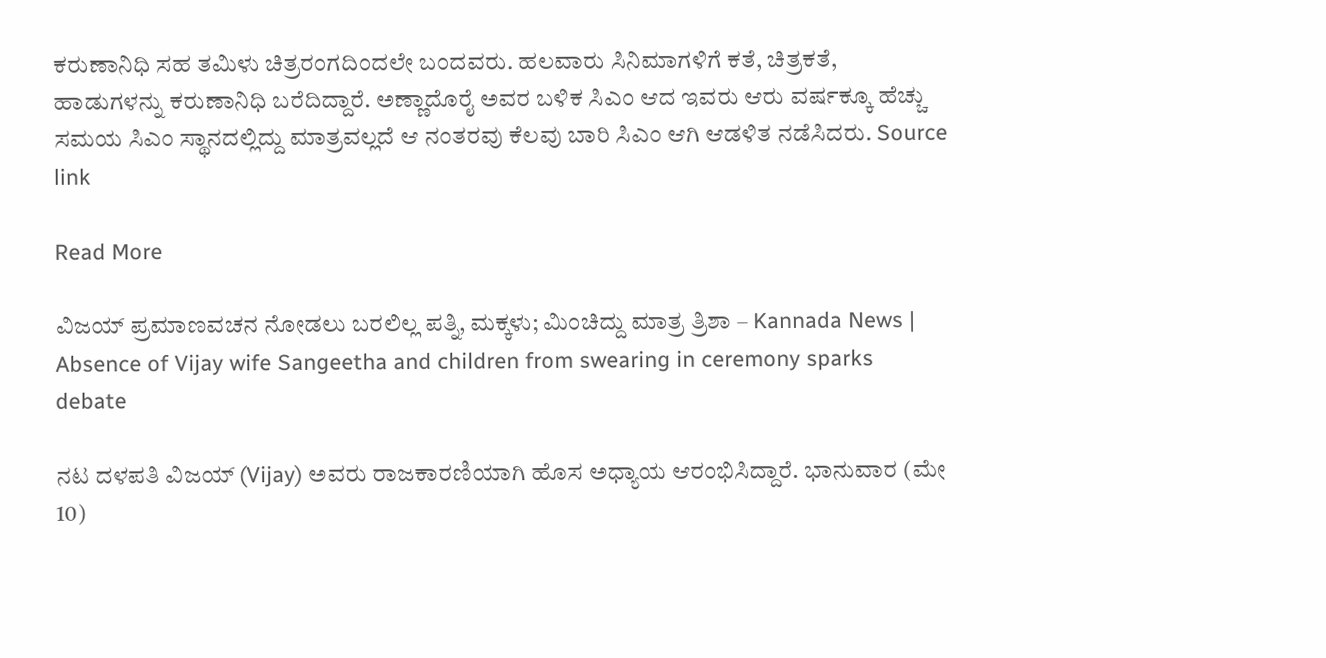ಕರುಣಾನಿಧಿ ಸಹ ತಮಿಳು ಚಿತ್ರರಂಗದಿಂದಲೇ ಬಂದವರು. ಹಲವಾರು ಸಿನಿಮಾಗಳಿಗೆ ಕತೆ, ಚಿತ್ರಕತೆ, ಹಾಡುಗಳನ್ನು ಕರುಣಾನಿಧಿ ಬರೆದಿದ್ದಾರೆ. ಅಣ್ಣಾದೊರೈ ಅವರ ಬಳಿಕ ಸಿಎಂ ಆದ ಇವರು ಆರು ವರ್ಷಕ್ಕೂ ಹೆಚ್ಚು ಸಮಯ ಸಿಎಂ ಸ್ಥಾನದಲ್ಲಿದ್ದು ಮಾತ್ರವಲ್ಲದೆ ಆ ನಂತರವು ಕೆಲವು ಬಾರಿ ಸಿಎಂ ಆಗಿ ಆಡಳಿತ ನಡೆಸಿದರು. Source link

Read More

ವಿಜಯ್ ಪ್ರಮಾಣವಚನ ನೋಡಲು ಬರಲಿಲ್ಲ ಪತ್ನಿ, ಮಕ್ಕಳು; ಮಿಂಚಿದ್ದು ಮಾತ್ರ ತ್ರಿಶಾ – Kannada News | Absence of Vijay wife Sangeetha and children from swearing in ceremony sparks debate

ನಟ ದಳಪತಿ ವಿಜಯ್ (Vijay) ಅವರು ರಾಜಕಾರಣಿಯಾಗಿ ಹೊಸ ಅಧ್ಯಾಯ ಆರಂಭಿಸಿದ್ದಾರೆ. ಭಾನುವಾರ (ಮೇ 10)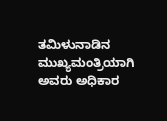ತಮಿಳುನಾಡಿನ ಮುಖ್ಯಮಂತ್ರಿಯಾಗಿ ಅವರು ಅಧಿಕಾರ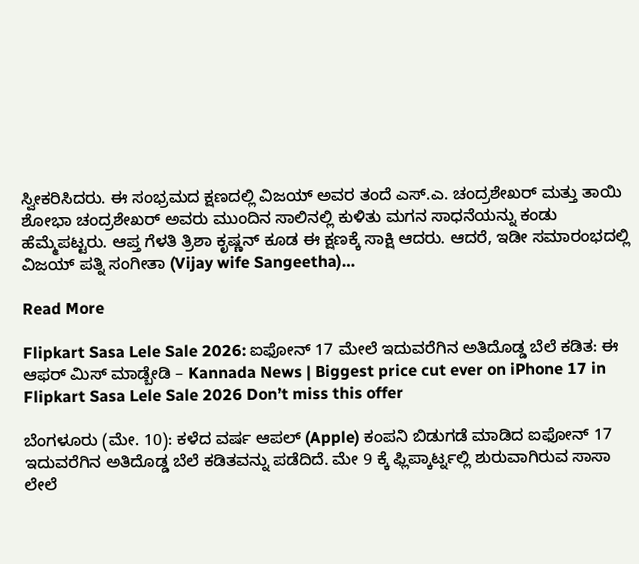ಸ್ವೀಕರಿಸಿದರು. ಈ ಸಂಭ್ರಮದ ಕ್ಷಣದಲ್ಲಿ ವಿಜಯ್ ಅವರ ತಂದೆ ಎಸ್.ಎ. ಚಂದ್ರಶೇಖರ್ ಮತ್ತು ತಾಯಿ ಶೋಭಾ ಚಂದ್ರಶೇಖರ್ ಅವರು ಮುಂದಿನ ಸಾಲಿನಲ್ಲಿ ಕುಳಿತು ಮಗನ ಸಾಧನೆಯನ್ನು ಕಂಡು ಹೆಮ್ಮೆಪಟ್ಟರು. ಆಪ್ತ ಗೆಳತಿ ತ್ರಿಶಾ ಕೃಷ್ಣನ್ ಕೂಡ ಈ ಕ್ಷಣಕ್ಕೆ ಸಾಕ್ಷಿ ಆದರು. ಆದರೆ, ಇಡೀ ಸಮಾರಂಭದಲ್ಲಿ ವಿಜಯ್ ಪತ್ನಿ ಸಂಗೀತಾ (Vijay wife Sangeetha)…

Read More

Flipkart Sasa Lele Sale 2026: ಐಫೋನ್ 17 ಮೇಲೆ ಇದುವರೆಗಿನ ಅತಿದೊಡ್ಡ ಬೆಲೆ ಕಡಿತ: ಈ ಆಫರ್ ಮಿಸ್ ಮಾಡ್ಬೇಡಿ – Kannada News | Biggest price cut ever on iPhone 17 in Flipkart Sasa Lele Sale 2026 Don’t miss this offer

ಬೆಂಗಳೂರು (ಮೇ. 10): ಕಳೆದ ವರ್ಷ ಆಪಲ್ (Apple) ಕಂಪನಿ ಬಿಡುಗಡೆ ಮಾಡಿದ ಐಫೋನ್ 17 ಇದುವರೆಗಿನ ಅತಿದೊಡ್ಡ ಬೆಲೆ ಕಡಿತವನ್ನು ಪಡೆದಿದೆ. ಮೇ 9 ಕ್ಕೆ ಫ್ಲಿಪ್ಕಾರ್ಟ್ನಲ್ಲಿ ಶುರುವಾಗಿರುವ ಸಾಸಾ ಲೇಲೆ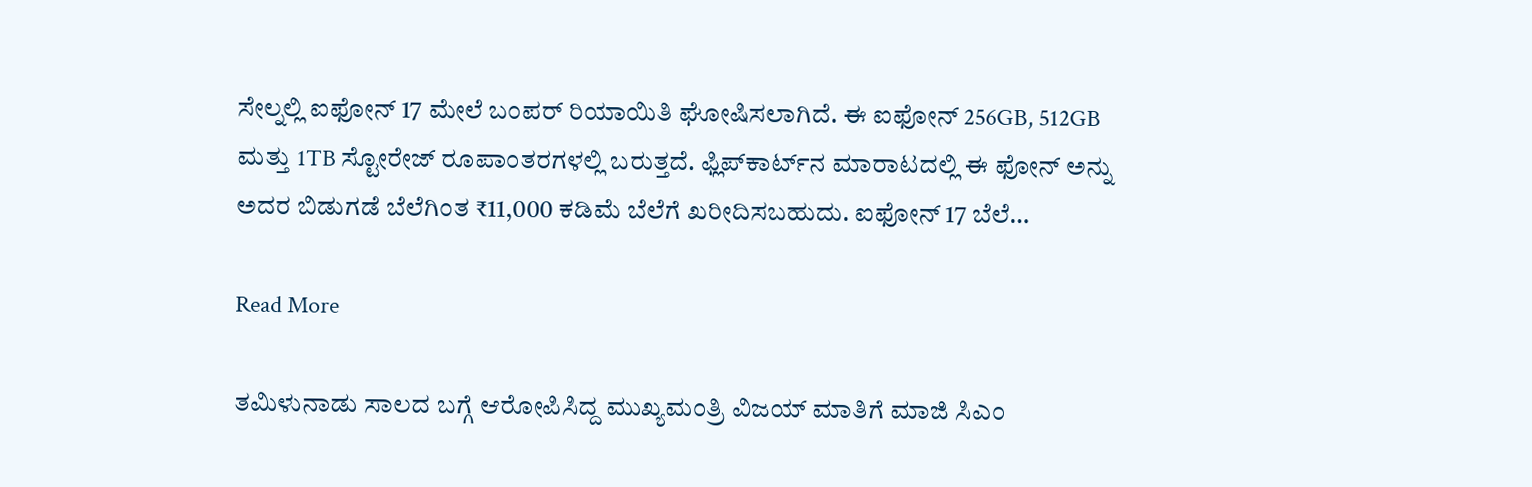ಸೇಲ್ನಲ್ಲಿ ಐಫೋನ್ 17 ಮೇಲೆ ಬಂಪರ್ ರಿಯಾಯಿತಿ ಘೋಷಿಸಲಾಗಿದೆ. ಈ ಐಫೋನ್ 256GB, 512GB ಮತ್ತು 1TB ಸ್ಟೋರೇಜ್ ರೂಪಾಂತರಗಳಲ್ಲಿ ಬರುತ್ತದೆ. ಫ್ಲಿಪ್‌ಕಾರ್ಟ್‌ನ ಮಾರಾಟದಲ್ಲಿ ಈ ಫೋನ್ ಅನ್ನು ಅದರ ಬಿಡುಗಡೆ ಬೆಲೆಗಿಂತ ₹11,000 ಕಡಿಮೆ ಬೆಲೆಗೆ ಖರೀದಿಸಬಹುದು. ಐಫೋನ್ 17 ಬೆಲೆ…

Read More

ತಮಿಳುನಾಡು ಸಾಲದ ಬಗ್ಗೆ ಆರೋಪಿಸಿದ್ದ ಮುಖ್ಯಮಂತ್ರಿ ವಿಜಯ್ ಮಾತಿಗೆ ಮಾಜಿ ಸಿಎಂ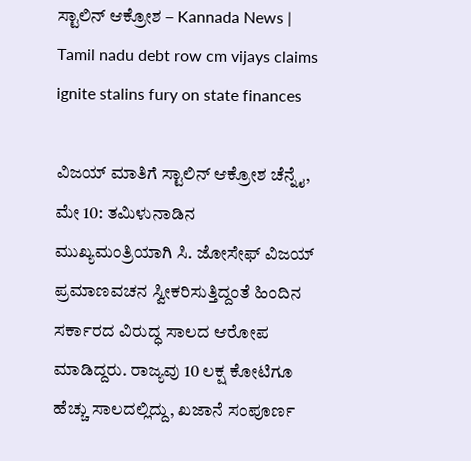ಸ್ಟಾಲಿನ್ ಆಕ್ರೋಶ – Kannada News | Tamil nadu debt row cm vijays claims ignite stalins fury on state finances

ವಿಜಯ್ ಮಾತಿಗೆ ಸ್ಟಾಲಿನ್ ಆಕ್ರೋಶ ಚೆನ್ನೈ, ಮೇ 10: ತಮಿಳುನಾಡಿನ ಮುಖ್ಯಮಂತ್ರಿಯಾಗಿ ಸಿ. ಜೋಸೇಫ್ ವಿಜಯ್ ಪ್ರಮಾಣವಚನ ಸ್ವೀಕರಿಸುತ್ತಿದ್ದಂತೆ ಹಿಂದಿನ ಸರ್ಕಾರದ ವಿರುದ್ಧ ಸಾಲದ ಆರೋಪ ಮಾಡಿದ್ದರು. ರಾಜ್ಯವು 10 ಲಕ್ಷ ಕೋಟಿಗೂ ಹೆಚ್ಚು ಸಾಲದಲ್ಲಿದ್ದು, ಖಜಾನೆ ಸಂಪೂರ್ಣ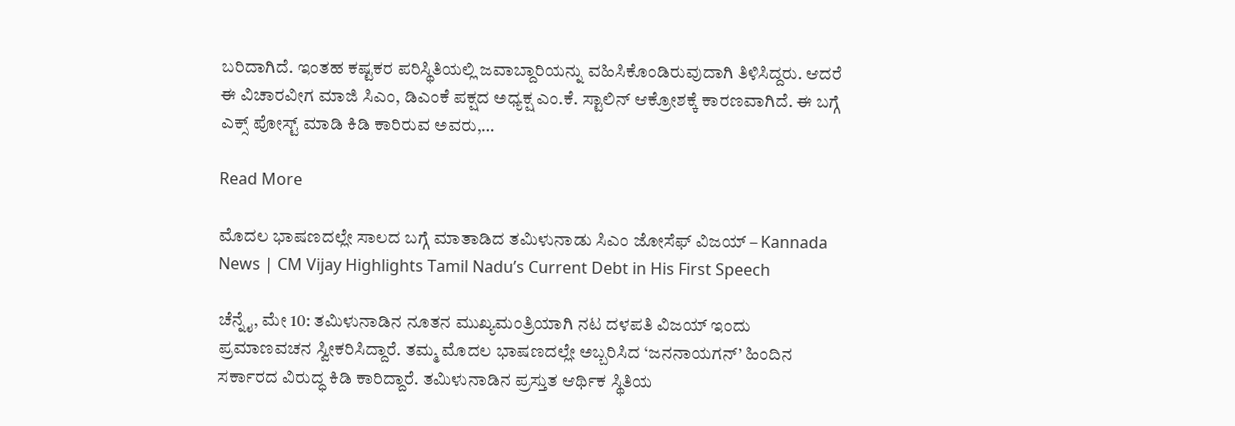ಬರಿದಾಗಿದೆ. ಇಂತಹ ಕಷ್ಟಕರ ಪರಿಸ್ಥಿತಿಯಲ್ಲಿ ಜವಾಬ್ದಾರಿಯನ್ನು ವಹಿಸಿಕೊಂಡಿರುವುದಾಗಿ ತಿಳಿಸಿದ್ದರು. ಆದರೆ ಈ ವಿಚಾರವೀಗ ಮಾಜಿ ಸಿಎಂ, ಡಿಎಂಕೆ ಪಕ್ಷದ ಅಧ್ಯಕ್ಷ ಎಂ.ಕೆ. ಸ್ಟಾಲಿನ್ ಆಕ್ರೋಶಕ್ಕೆ ಕಾರಣವಾಗಿದೆ. ಈ ಬಗ್ಗೆ ಎಕ್ಸ್ ಪೋಸ್ಟ್ ಮಾಡಿ ಕಿಡಿ ಕಾರಿರುವ ಅವರು,…

Read More

ಮೊದಲ ಭಾಷಣದಲ್ಲೇ ಸಾಲದ ಬಗ್ಗೆ ಮಾತಾಡಿದ ತಮಿಳುನಾಡು ಸಿಎಂ ಜೋಸೆಫ್ ವಿಜಯ್ – Kannada News | CM Vijay Highlights Tamil Nadu’s Current Debt in His First Speech

ಚೆನ್ನೈ, ಮೇ 10: ತಮಿಳುನಾಡಿನ ನೂತನ ಮುಖ್ಯಮಂತ್ರಿಯಾಗಿ ನಟ ದಳಪತಿ ವಿಜಯ್ ಇಂದು ಪ್ರಮಾಣವಚನ ಸ್ವೀಕರಿಸಿದ್ದಾರೆ. ತಮ್ಮ ಮೊದಲ ಭಾಷಣದಲ್ಲೇ ಅಬ್ಬರಿಸಿದ ‘ಜನನಾಯಗನ್’ ಹಿಂದಿನ ಸರ್ಕಾರದ ವಿರುದ್ಧ ಕಿಡಿ ಕಾರಿದ್ದಾರೆ. ತಮಿಳುನಾಡಿನ ಪ್ರಸ್ತುತ ಆರ್ಥಿಕ ಸ್ಥಿತಿಯ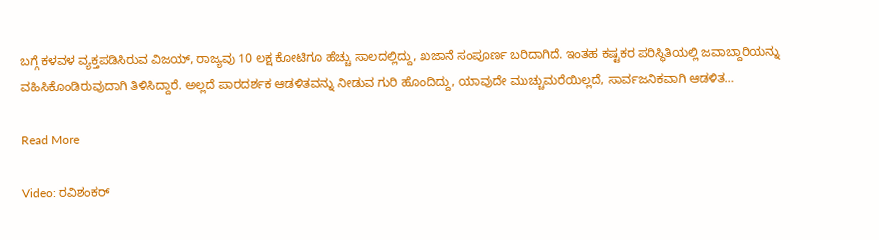ಬಗ್ಗೆ ಕಳವಳ ವ್ಯಕ್ತಪಡಿಸಿರುವ ವಿಜಯ್, ರಾಜ್ಯವು 10 ಲಕ್ಷ ಕೋಟಿಗೂ ಹೆಚ್ಚು ಸಾಲದಲ್ಲಿದ್ದು, ಖಜಾನೆ ಸಂಪೂರ್ಣ ಬರಿದಾಗಿದೆ. ಇಂತಹ ಕಷ್ಟಕರ ಪರಿಸ್ಥಿತಿಯಲ್ಲಿ ಜವಾಬ್ದಾರಿಯನ್ನು ವಹಿಸಿಕೊಂಡಿರುವುದಾಗಿ ತಿಳಿಸಿದ್ದಾರೆ. ಅಲ್ಲದೆ ಪಾರದರ್ಶಕ ಆಡಳಿತವನ್ನು ನೀಡುವ ಗುರಿ ಹೊಂದಿದ್ದು, ಯಾವುದೇ ಮುಚ್ಚುಮರೆಯಿಲ್ಲದೆ, ಸಾರ್ವಜನಿಕವಾಗಿ ಆಡಳಿತ…

Read More

Video: ರವಿಶಂಕರ್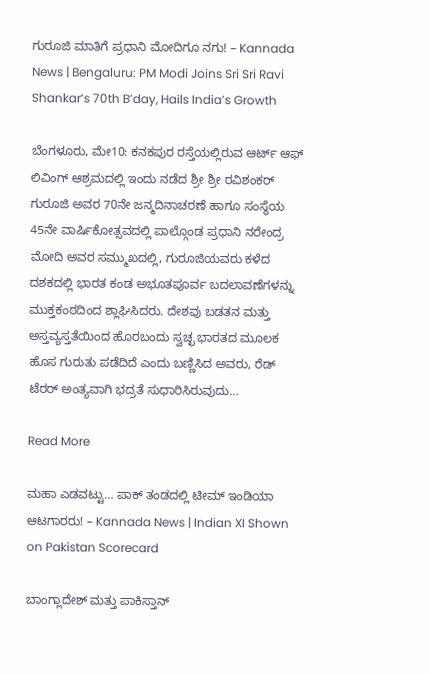ಗುರೂಜಿ ಮಾತಿಗೆ ಪ್ರಧಾನಿ ಮೋದಿಗೂ ನಗು! – Kannada News | Bengaluru: PM Modi Joins Sri Sri Ravi Shankar’s 70th B’day, Hails India’s Growth

ಬೆಂಗಳೂರು, ಮೇ10: ಕನಕಪುರ ರಸ್ತೆಯಲ್ಲಿರುವ ಆರ್ಟ್ ಆಫ್ ಲಿವಿಂಗ್ ಆಶ್ರಮದಲ್ಲಿ ಇಂದು ನಡೆದ ಶ್ರೀ ಶ್ರೀ ರವಿಶಂಕರ್ ಗುರೂಜಿ ಅವರ 70ನೇ ಜನ್ಮದಿನಾಚರಣೆ ಹಾಗೂ ಸಂಸ್ಥೆಯ 45ನೇ ವಾರ್ಷಿಕೋತ್ಸವದಲ್ಲಿ ಪಾಲ್ಗೊಂಡ ಪ್ರಧಾನಿ ನರೇಂದ್ರ ಮೋದಿ ಅವರ ಸಮ್ಮುಖದಲ್ಲಿ, ಗುರೂಜಿಯವರು ಕಳೆದ ದಶಕದಲ್ಲಿ ಭಾರತ ಕಂಡ ಅಭೂತಪೂರ್ವ ಬದಲಾವಣೆಗಳನ್ನು ಮುಕ್ತಕಂಠದಿಂದ ಶ್ಲಾಘಿಸಿದರು. ದೇಶವು ಬಡತನ ಮತ್ತು ಅಸ್ತವ್ಯಸ್ತತೆಯಿಂದ ಹೊರಬಂದು ಸ್ವಚ್ಛ ಭಾರತದ ಮೂಲಕ ಹೊಸ ಗುರುತು ಪಡೆದಿದೆ ಎಂದು ಬಣ್ಣಿಸಿದ ಅವರು, ರೆಡ್ ಟೆರರ್ ಅಂತ್ಯವಾಗಿ ಭದ್ರತೆ ಸುಧಾರಿಸಿರುವುದು…

Read More

ಮಹಾ ಎಡವಟ್ಟು… ಪಾಕ್ ತಂಡದಲ್ಲಿ ಟೀಮ್ ಇಂಡಿಯಾ ಆಟಗಾರರು! – Kannada News | Indian XI Shown on Pakistan Scorecard

ಬಾಂಗ್ಲಾದೇಶ್ ಮತ್ತು ಪಾಕಿಸ್ತಾನ್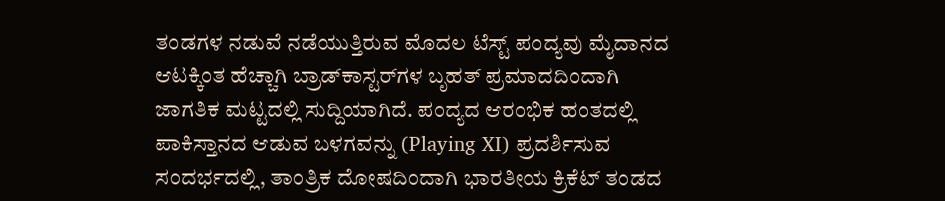ತಂಡಗಳ ನಡುವೆ ನಡೆಯುತ್ತಿರುವ ಮೊದಲ ಟೆಸ್ಟ್ ಪಂದ್ಯವು ಮೈದಾನದ ಆಟಕ್ಕಿಂತ ಹೆಚ್ಚಾಗಿ ಬ್ರಾಡ್‌ಕಾಸ್ಟರ್‌ಗಳ ಬೃಹತ್ ಪ್ರಮಾದದಿಂದಾಗಿ ಜಾಗತಿಕ ಮಟ್ಟದಲ್ಲಿ ಸುದ್ದಿಯಾಗಿದೆ. ಪಂದ್ಯದ ಆರಂಭಿಕ ಹಂತದಲ್ಲಿ ಪಾಕಿಸ್ತಾನದ ಆಡುವ ಬಳಗವನ್ನು (Playing XI) ಪ್ರದರ್ಶಿಸುವ ಸಂದರ್ಭದಲ್ಲಿ, ತಾಂತ್ರಿಕ ದೋಷದಿಂದಾಗಿ ಭಾರತೀಯ ಕ್ರಿಕೆಟ್ ತಂಡದ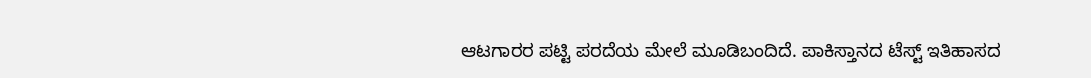ಆಟಗಾರರ ಪಟ್ಟಿ ಪರದೆಯ ಮೇಲೆ ಮೂಡಿಬಂದಿದೆ. ಪಾಕಿಸ್ತಾನದ ಟೆಸ್ಟ್ ಇತಿಹಾಸದ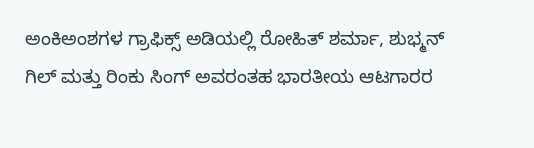ಅಂಕಿಅಂಶಗಳ ಗ್ರಾಫಿಕ್ಸ್ ಅಡಿಯಲ್ಲಿ ರೋಹಿತ್ ಶರ್ಮಾ, ಶುಭ್ಮನ್ ಗಿಲ್ ಮತ್ತು ರಿಂಕು ಸಿಂಗ್ ಅವರಂತಹ ಭಾರತೀಯ ಆಟಗಾರರ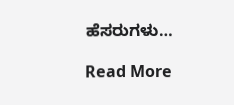ಹೆಸರುಗಳು…

Read More